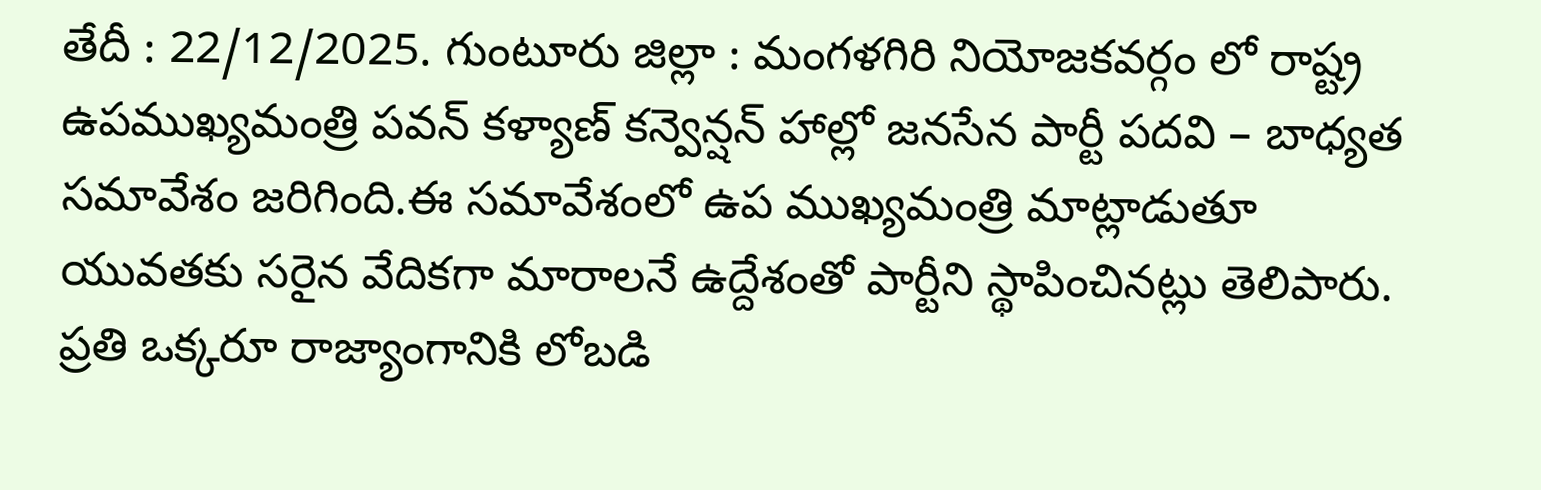తేదీ : 22/12/2025. గుంటూరు జిల్లా : మంగళగిరి నియోజకవర్గం లో రాష్ట్ర ఉపముఖ్యమంత్రి పవన్ కళ్యాణ్ కన్వెన్షన్ హాల్లో జనసేన పార్టీ పదవి – బాధ్యత సమావేశం జరిగింది.ఈ సమావేశంలో ఉప ముఖ్యమంత్రి మాట్లాడుతూ యువతకు సరైన వేదికగా మారాలనే ఉద్దేశంతో పార్టీని స్థాపించినట్లు తెలిపారు. ప్రతి ఒక్కరూ రాజ్యాంగానికి లోబడి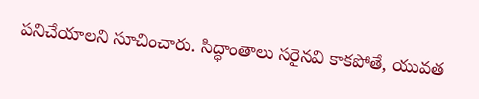పనిచేయాలని సూచించారు. సిద్ధాంతాలు సరైనవి కాకపోతే, యువత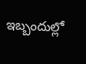ఇబ్బందుల్లో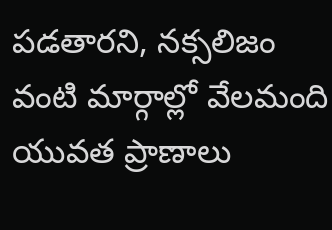పడతారని, నక్సలిజం వంటి మార్గాల్లో వేలమంది యువత ప్రాణాలు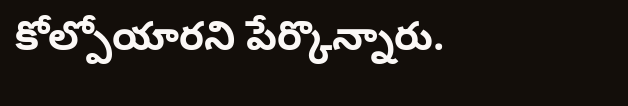కోల్పోయారని పేర్కొన్నారు.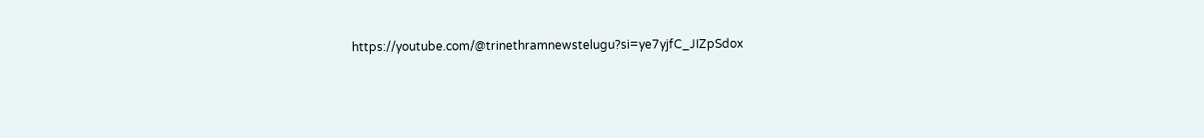https://youtube.com/@trinethramnewstelugu?si=ye7yjfC_JIZpSdox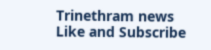Trinethram news
Like and Subscribe